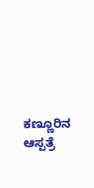ಕಣ್ಣೂರಿನ ಆಸ್ಪತ್ರೆ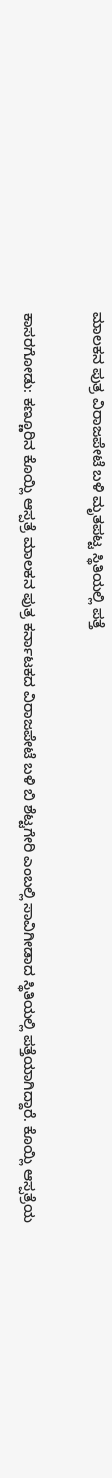ಮಾಲಕನ ಪುತ್ರ ವಿರಾಜಪೇಟೆ ಬಳಿ ಮೃತಪಟ್ಟ ಸ್ಥಿತಿಯಲ್ಲಿ ಪತ್ತೆ

ಕಾಸರಗೋಡು: ಕಣ್ಣೂರಿನ ಕೊಯ್ಲಿ ಆಸ್ಪತ್ರೆ ಮಾಲಕನ ಪುತ್ರ ಕರ್ನಾಟಕದ ವಿರಾಜಪೇಟೆ ಬಳಿ ಬಿ ಶೆಟ್ಟಗೇರಿ ಎಂಬಲ್ಲಿ ಸಾವಿಗೀಡಾದ ಸ್ಥಿತಿಯಲ್ಲಿ ಪತ್ತೆಯಾಗಿದ್ದಾರೆ. ಕೊಯ್ಲಿ ಆಸ್ಪತ್ರೆಯ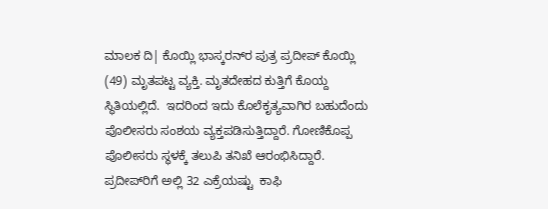ಮಾಲಕ ದಿ| ಕೊಯ್ಲಿ ಭಾಸ್ಕರನ್‌ರ ಪುತ್ರ ಪ್ರದೀಪ್ ಕೊಯ್ಲಿ (49) ಮೃತಪಟ್ಟ ವ್ಯಕ್ತಿ. ಮೃತದೇಹದ ಕುತ್ತಿಗೆ ಕೊಯ್ದ ಸ್ಥಿತಿಯಲ್ಲಿದೆ.  ಇದರಿಂದ ಇದು ಕೊಲೆಕೃತ್ಯವಾಗಿರ ಬಹುದೆಂದು ಪೊಲೀಸರು ಸಂಶಯ ವ್ಯಕ್ತಪಡಿಸುತ್ತಿದ್ದಾರೆ. ಗೋಣಿಕೊಪ್ಪ ಪೊಲೀಸರು ಸ್ಥಳಕ್ಕೆ ತಲುಪಿ ತನಿಖೆ ಆರಂಭಿಸಿದ್ದಾರೆ. ಪ್ರದೀಪ್‌ರಿಗೆ ಅಲ್ಲಿ 32 ಎಕ್ರೆಯಷ್ಟು  ಕಾಫಿ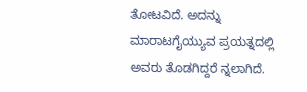ತೋಟವಿದೆ. ಅದನ್ನು ಮಾರಾಟಗೈಯ್ಯುವ ಪ್ರಯತ್ನದಲ್ಲಿ ಅವರು ತೊಡಗಿದ್ದರೆ ನ್ನಲಾಗಿದೆ.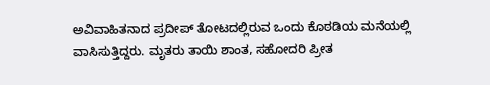ಅವಿವಾಹಿತನಾದ ಪ್ರದೀಪ್ ತೋಟದಲ್ಲಿರುವ ಒಂದು ಕೊಠಡಿಯ ಮನೆಯಲ್ಲಿ ವಾಸಿಸುತ್ತಿದ್ದರು. ಮೃತರು ತಾಯಿ ಶಾಂತ, ಸಹೋದರಿ ಪ್ರೀತ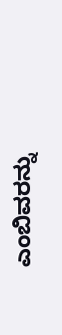ಎಂಬಿವರನ್ನು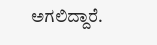ಅಗಲಿದ್ದಾರೆ.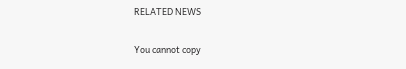RELATED NEWS

You cannot copy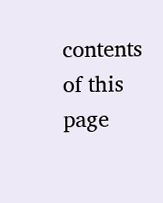contents of this page